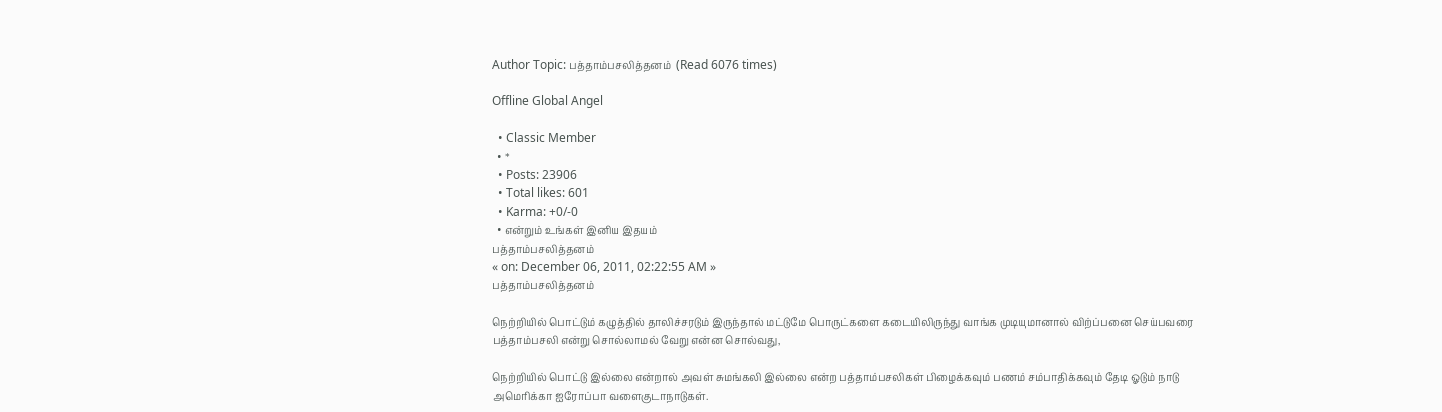Author Topic: பத்தாம்பசலித்தனம்  (Read 6076 times)

Offline Global Angel

  • Classic Member
  • *
  • Posts: 23906
  • Total likes: 601
  • Karma: +0/-0
  • என்றும் உங்கள் இனிய இதயம்
பத்தாம்பசலித்தனம்
« on: December 06, 2011, 02:22:55 AM »
பத்தாம்பசலித்தனம்

நெற்றியில் பொட்டும் கழுத்தில் தாலிச்சரடும் இருந்தால் மட்டுமே பொருட்களை கடையிலிருந்து வாங்க முடியுமானால் விற்ப்பனை செய்பவரை பத்தாம்பசலி என்று சொல்லாமல் வேறு என்ன சொல்வது,

நெற்றியில் பொட்டு இல்லை என்றால் அவள் சுமங்கலி இல்லை என்ற பத்தாம்பசலிகள் பிழைக்கவும் பணம் சம்பாதிக்கவும் தேடி ஓடும் நாடு அமெரிக்கா ஐரோப்பா வளைகுடாநாடுகள்.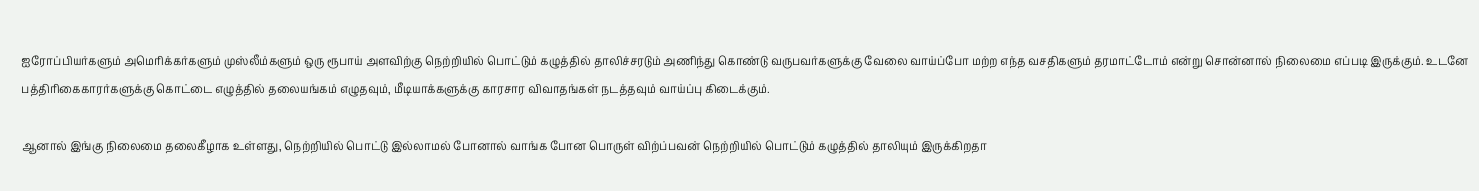ஐரோப்பியர்களும் அமெரிக்கர்களும் முஸ்லீம்களும் ஒரு ரூபாய் அளவிற்கு நெற்றியில் பொட்டும் கழுத்தில் தாலிச்சரடும் அணிந்து கொண்டு வருபவர்களுக்கு வேலை வாய்ப்போ மற்ற எந்த வசதிகளும் தரமாட்டோம் என்று சொன்னால் நிலைமை எப்படி இருக்கும். உடனே பத்திரிகைகாரர்களுக்கு கொட்டை எழுத்தில் தலையங்கம் எழுதவும், மீடியாக்களுக்கு காரசார விவாதங்கள் நடத்தவும் வாய்ப்பு கிடைக்கும்.

ஆனால் இங்கு நிலைமை தலைகீழாக உள்ளது, நெற்றியில் பொட்டு இல்லாமல் போனால் வாங்க போன பொருள் விற்ப்பவன் நெற்றியில் பொட்டும் கழுத்தில் தாலியும் இருக்கிறதா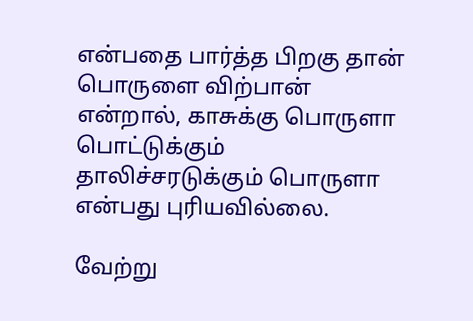என்பதை பார்த்த பிறகு தான் பொருளை விற்பான் என்றால், காசுக்கு பொருளா பொட்டுக்கும் தாலிச்சரடுக்கும் பொருளா என்பது புரியவில்லை.

வேற்று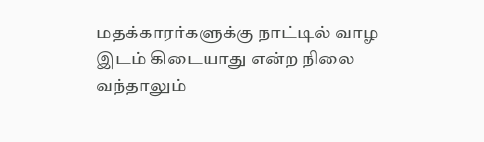மதக்காரர்களுக்கு நாட்டில் வாழ இடம் கிடையாது என்ற நிலை வந்தாலும்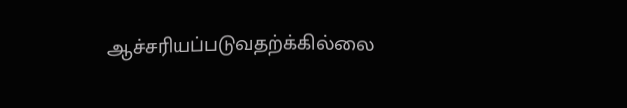ஆச்சரியப்படுவதற்க்கில்லை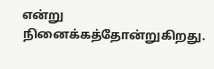என்று நினைக்கத்தோன்றுகிறது.